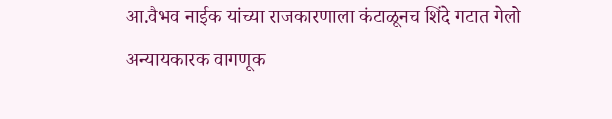आ.वैभव नाईक यांच्या राजकारणाला कंटाळूनच शिंदे गटात गेलो
अन्यायकारक वागणूक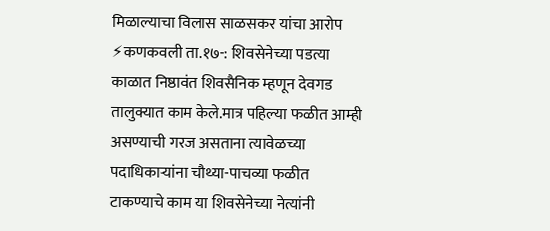मिळाल्याचा विलास साळसकर यांचा आरोप ⚡कणकवली ता.१७-: शिवसेनेच्या पडत्या काळात निष्ठावंत शिवसैनिक म्हणून देवगड तालुक्यात काम केले.मात्र पहिल्या फळीत आम्ही असण्याची गरज असताना त्यावेळच्या पदाधिकाऱ्यांना चौथ्या-पाचव्या फळीत टाकण्याचे काम या शिवसेनेच्या नेत्यांनी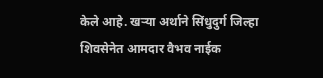केले आहे. खऱ्या अर्थाने सिंधुदुर्ग जिल्हा शिवसेनेत आमदार वैभव नाईक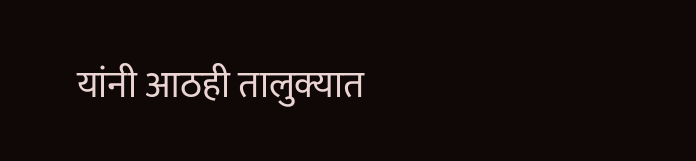यांनी आठही तालुक्यात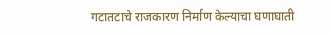गटातटाचे राजकारण निर्माण केल्याचा घणाघाती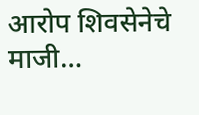आरोप शिवसेनेचे माजी…